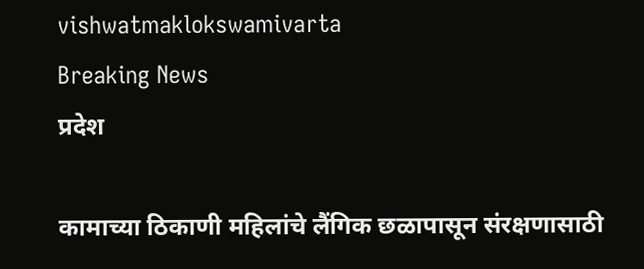vishwatmaklokswamivarta
Breaking News
प्रदेश

कामाच्या ठिकाणी महिलांचे लैंगिक छळापासून संरक्षणासाठी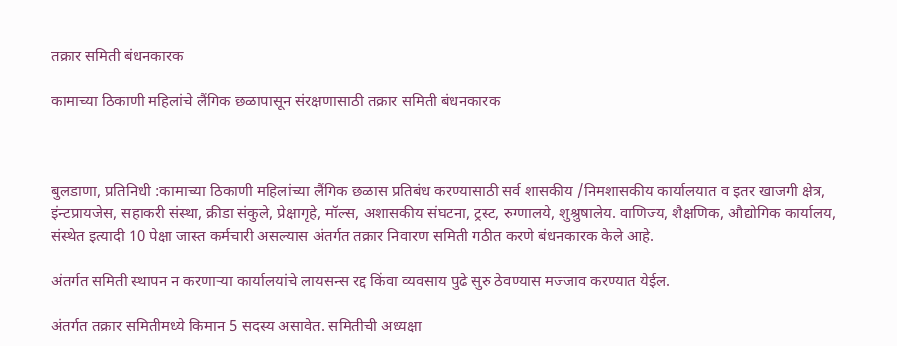तक्रार समिती बंधनकारक

कामाच्या ठिकाणी महिलांचे लैंगिक छळापासून संरक्षणासाठी तक्रार समिती बंधनकारक



बुलडाणा, प्रतिनिधी :कामाच्या ठिकाणी महिलांच्या लैंगिक छळास प्रतिबंध करण्यासाठी सर्व शासकीय /निमशासकीय कार्यालयात व इतर खाजगी क्षेत्र, इंन्टप्रायजेस, सहाकरी संस्था, क्रीडा संकुले, प्रेक्षागृहे, मॉल्स, अशासकीय संघटना, ट्रस्ट, रुग्णालये, शुश्रुषालेय. वाणिज्य, शैक्षणिक, औद्योगिक कार्यालय, संस्थेत इत्यादी 10 पेक्षा जास्त कर्मचारी असल्यास अंतर्गत तक्रार निवारण समिती गठीत करणे बंधनकारक केले आहे.

अंतर्गत समिती स्थापन न करणाऱ्या कार्यालयांचे लायसन्स रद्द किंवा व्यवसाय पुढे सुरु ठेवण्यास मज्जाव करण्यात येईल.

अंतर्गत तक्रार समितीमध्ये किमान 5 सदस्य असावेत. समितीची अध्यक्षा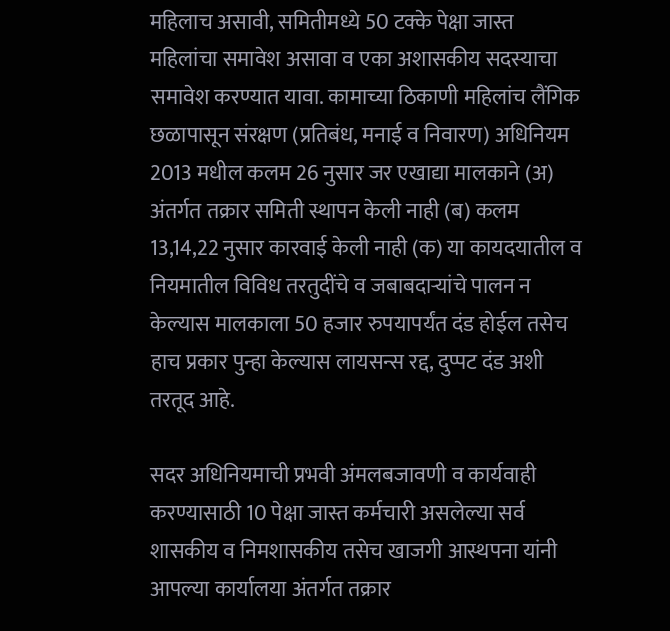महिलाच असावी, समितीमध्ये 50 टक्के पेक्षा जास्त महिलांचा समावेश असावा व एका अशासकीय सदस्याचा समावेश करण्यात यावा. कामाच्या ठिकाणी महिलांच लैंगिक छळापासून संरक्षण (प्रतिबंध, मनाई व निवारण) अधिनियम 2013 मधील कलम 26 नुसार जर एखाद्या मालकाने (अ) अंतर्गत तक्रार समिती स्थापन केली नाही (ब) कलम 13,14,22 नुसार कारवाई केली नाही (क) या कायदयातील व नियमातील विविध तरतुदींचे व जबाबदाऱ्यांचे पालन न केल्यास मालकाला 50 हजार रुपयापर्यंत दंड होईल तसेच हाच प्रकार पुन्हा केल्यास लायसन्स रद्द, दुप्पट दंड अशी तरतूद आहे.

सदर अधिनियमाची प्रभवी अंमलबजावणी व कार्यवाही करण्यासाठी 10 पेक्षा जास्त कर्मचारी असलेल्या सर्व शासकीय व निमशासकीय तसेच खाजगी आस्थपना यांनी आपल्या कार्यालया अंतर्गत तक्रार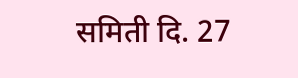समिती दि. 27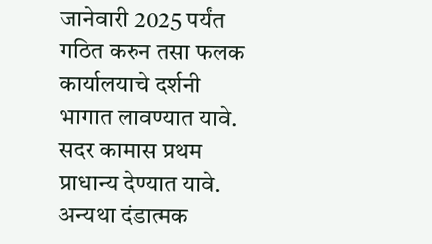जानेवारी 2025 पर्यंत गठित करुन तसा फलक कार्यालयाचे दर्शनी भागात लावण्यात यावे. सदर कामास प्रथम प्राधान्य देण्यात यावे. अन्यथा दंडात्मक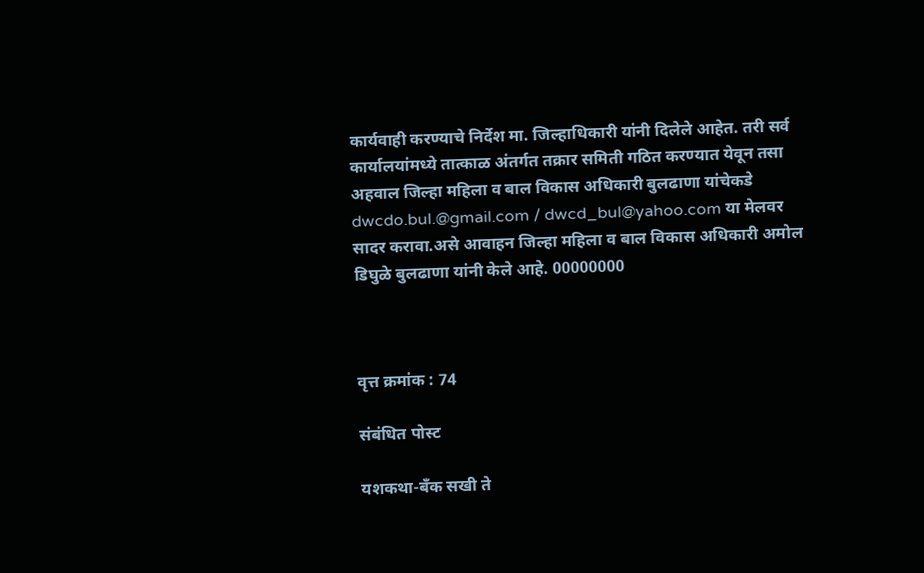कार्यवाही करण्याचे निर्देश मा. जिल्हाधिकारी यांनी दिलेले आहेत. तरी सर्व कार्यालयांमध्ये तात्काळ अंतर्गत तक्रार समिती गठित करण्यात येवून तसा अहवाल जिल्हा महिला व बाल विकास अधिकारी बुलढाणा यांचेकडे dwcdo.bul.@gmail.com / dwcd_bul@yahoo.com या मेलवर सादर करावा.असे आवाहन जिल्हा महिला व बाल विकास अधिकारी अमोल डिघुळे बुलढाणा यांनी केले आहे. 00000000



वृत्त क्रमांक : 74

संबंधित पोस्ट

यशकथा-बँक सखी ते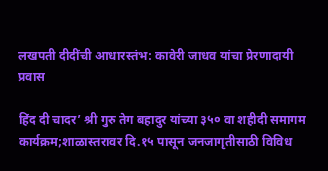लखपती दीदींची आधारस्तंभ: कावेरी जाधव यांचा प्रेरणादायी प्रवास

हिंद दी चादर’ श्री गुरु तेग बहादुर यांच्या ३५० वा शहीदी समागम कार्यक्रम;शाळास्तरावर दि.१५ पासून जनजागृतीसाठी विविध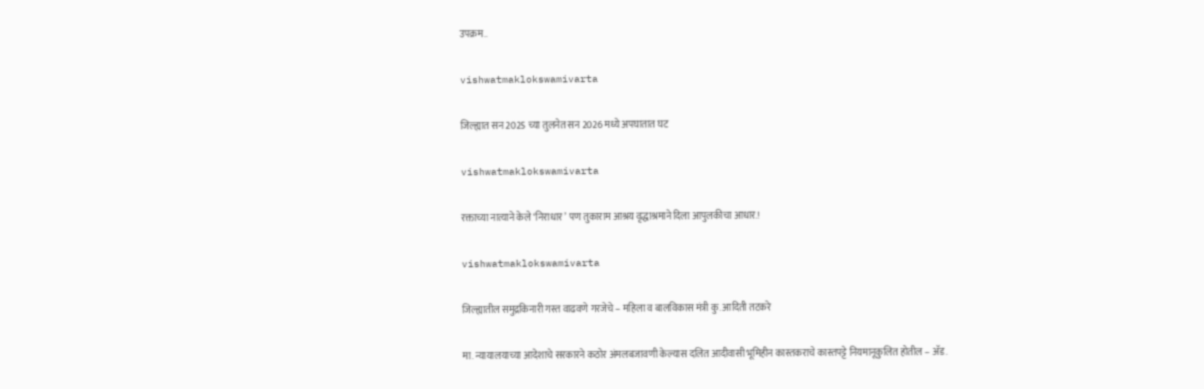उपक्रम..

vishwatmaklokswamivarta

जिल्ह्यात सन 2025 च्या तुलनेत सन 2026 मध्ये अपघातात घट

vishwatmaklokswamivarta

रक्ताच्या नात्याने केले ‘निराधार’ पण तुकाराम आश्रय वृद्धाश्रमाने दिला आपुलकीचा आधार.!

vishwatmaklokswamivarta

जिल्ह्यातील समुद्रकिनारी गस्त वाढवणे गरजेचे – महिला व बालविकास मंत्री कु. आदिती तटकरे

मा. न्यायालयाच्या आदेशाचे सरकारने कठोर अंमलबजावणी केल्यास दलित आदीवासी भूमिहीन कास्तकराचे कास्तपट्टे नियमानूकुलित होतील – अ‍ॅड.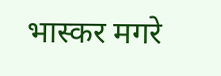भास्कर मगरे